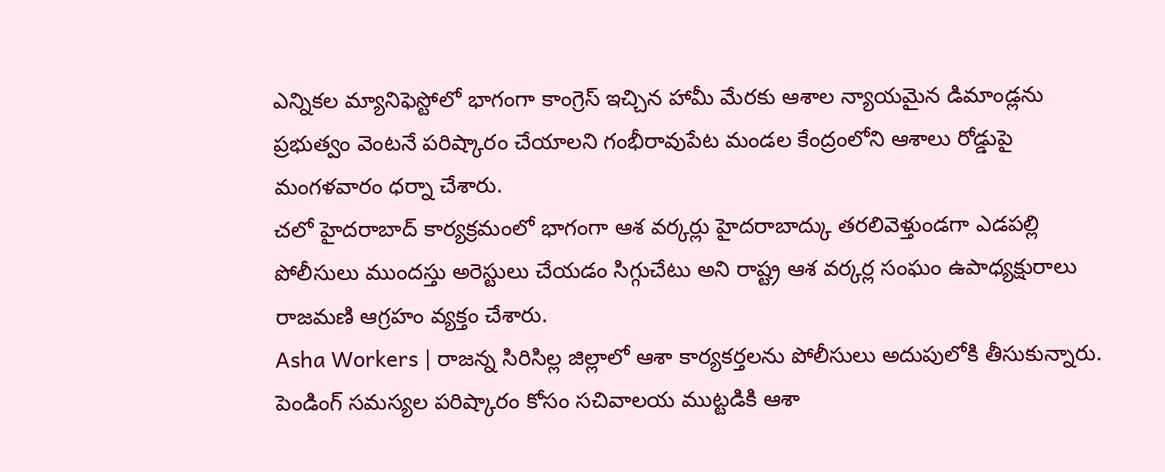ఎన్నికల మ్యానిఫెస్టోలో భాగంగా కాంగ్రెస్ ఇచ్చిన హామీ మేరకు ఆశాల న్యాయమైన డిమాండ్లను ప్రభుత్వం వెంటనే పరిష్కారం చేయాలని గంభీరావుపేట మండల కేంద్రంలోని ఆశాలు రోడ్డుపై మంగళవారం ధర్నా చేశారు.
చలో హైదరాబాద్ కార్యక్రమంలో భాగంగా ఆశ వర్కర్లు హైదరాబాద్కు తరలివెళ్తుండగా ఎడపల్లి పోలీసులు ముందస్తు అరెస్టులు చేయడం సిగ్గుచేటు అని రాష్ట్ర ఆశ వర్కర్ల సంఘం ఉపాధ్యక్షురాలు రాజమణి ఆగ్రహం వ్యక్తం చేశారు.
Asha Workers | రాజన్న సిరిసిల్ల జిల్లాలో ఆశా కార్యకర్తలను పోలీసులు అదుపులోకి తీసుకున్నారు. పెండింగ్ సమస్యల పరిష్కారం కోసం సచివాలయ ముట్టడికి ఆశా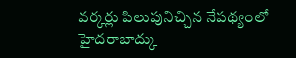వర్కర్లు పిలుపునిచ్చిన నేపథ్యంలో హైదరాబాద్కు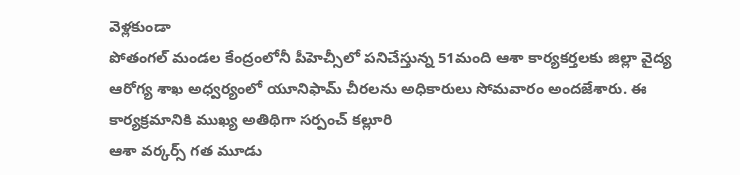వెళ్లకుండా
పోతంగల్ మండల కేంద్రంలోనీ పీహెచ్సీలో పనిచేస్తున్న 51మంది ఆశా కార్యకర్తలకు జిల్లా వైద్య ఆరోగ్య శాఖ అధ్వర్యంలో యూనిఫామ్ చీరలను అధికారులు సోమవారం అందజేశారు. ఈ కార్యక్రమానికి ముఖ్య అతిథిగా సర్పంచ్ కల్లూరి
ఆశా వర్కర్స్ గత మూడు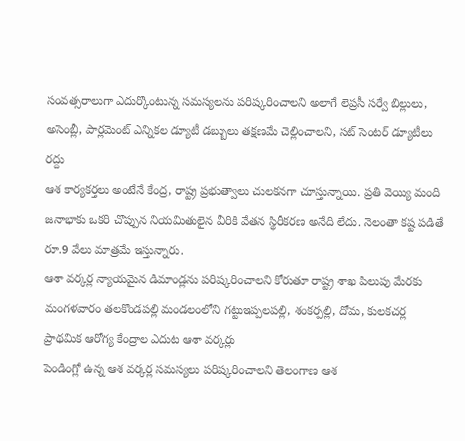సంవత్సరాలుగా ఎదుర్కొంటున్న సమస్యలను పరిష్కరించాలని అలాగే లెప్రసీ సర్వే బిల్లులు, అసెంబ్లీ, పార్లమెంట్ ఎన్నికల డ్యూటీ డబ్బులు తక్షణమే చెల్లించాలని, సట్ సెంటర్ డ్యూటీలు రద్దు
ఆశ కార్యకర్తలు అంటేనే కేంద్ర, రాష్ట్ర ప్రభుత్వాలు చులకనగా చూస్తున్నాయి. ప్రతి వెయ్యి మంది జనాభాకు ఒకరి చొప్పున నియమితులైన వీరికి వేతన స్థిరీకరణ అనేది లేదు. నెలంతా కష్ట పడితే రూ.9 వేలు మాత్రమే ఇస్తున్నారు.
ఆశా వర్కర్ల న్యాయమైన డిమాండ్లను పరిష్కరించాలని కోరుతూ రాష్ట్ర శాఖ పిలుపు మేరకు మంగళవారం తలకొండపల్లి మండలంలోని గట్టుఇప్పలపల్లి, శంకర్పల్లి, దోమ, కులకచర్ల ప్రాథమిక ఆరోగ్య కేంద్రాల ఎదుట ఆశా వర్కర్లు
పెండింగ్లో ఉన్న ఆశ వర్కర్ల సమస్యలు పరిష్కరించాలని తెలంగాణ ఆశ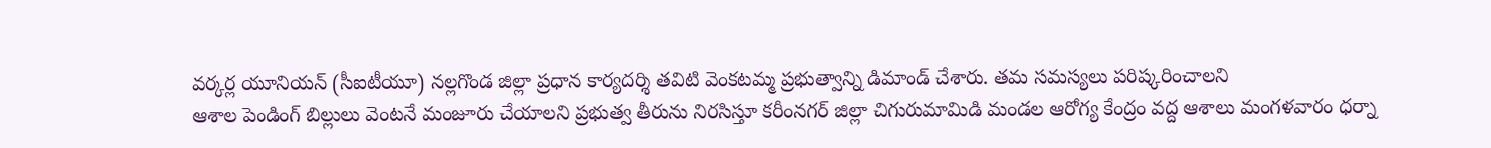వర్కర్ల యూనియన్ (సీఐటీయూ) నల్లగొండ జిల్లా ప్రధాన కార్యదర్శి తవిటి వెంకటమ్మ ప్రభుత్వాన్ని డిమాండ్ చేశారు. తమ సమస్యలు పరిష్కరించాలని
ఆశాల పెండింగ్ బిల్లులు వెంటనే మంజూరు చేయాలని ప్రభుత్వ తీరును నిరసిస్తూ కరీంనగర్ జిల్లా చిగురుమామిడి మండల ఆరోగ్య కేంద్రం వద్ద ఆశాలు మంగళవారం ధర్నా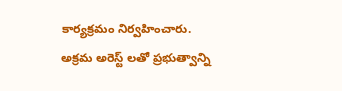కార్యక్రమం నిర్వహించారు.
అక్రమ అరెస్ట్ లతో ప్రభుత్వాన్ని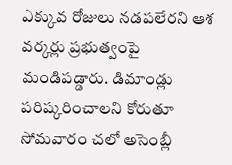ఎక్కువ రోజులు నడపలేరని ఆశ వర్కర్లు ప్రభుత్వంపై మండిపడ్డారు. డిమాండ్లు పరిష్కరించాలని కోరుతూ సోమవారం చలో అసెంబ్లీ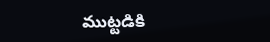ముట్టడికి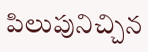పిలుపునిచ్చిన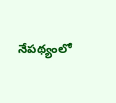నేపథ్యంలో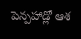పెన్పహాడ్లో ఆశ